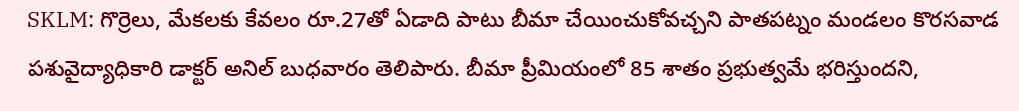SKLM: గొర్రెలు, మేకలకు కేవలం రూ.27తో ఏడాది పాటు బీమా చేయించుకోవచ్చని పాతపట్నం మండలం కొరసవాడ పశువైద్యాధికారి డాక్టర్ అనిల్ బుధవారం తెలిపారు. బీమా ప్రీమియంలో 85 శాతం ప్రభుత్వమే భరిస్తుందని,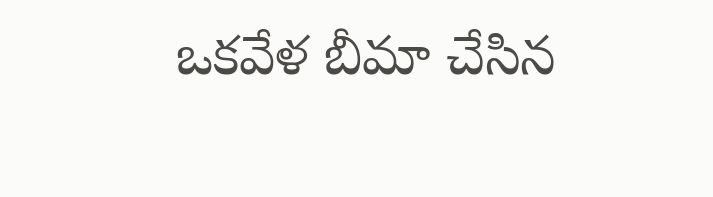ఒకవేళ బీమా చేసిన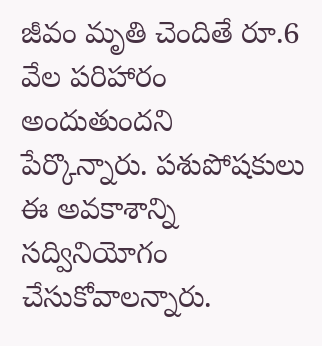జీవం మృతి చెందితే రూ.6 వేల పరిహారం అందుతుందని పేర్కొన్నారు. పశుపోషకులు ఈ అవకాశాన్ని సద్వినియోగం చేసుకోవాలన్నారు.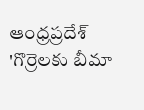ఆంధ్రప్రదేశ్
'గొర్రెలకు బీమా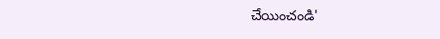చేయించండి'